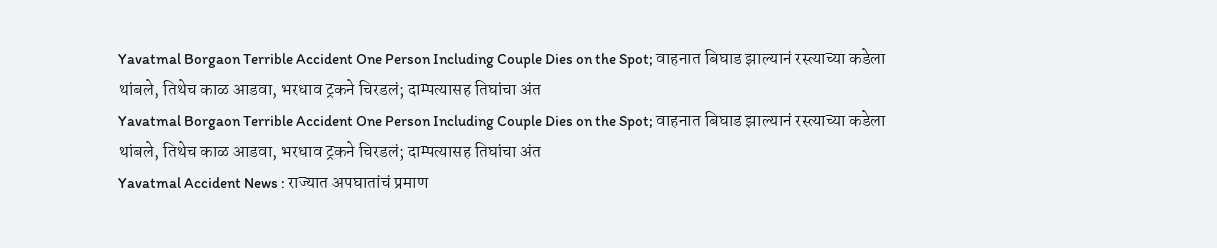Yavatmal Borgaon Terrible Accident One Person Including Couple Dies on the Spot; वाहनात बिघाड झाल्यानं रस्त्याच्या कडेला थांबले, तिथेच काळ आडवा, भरधाव ट्रकने चिरडलं; दाम्पत्यासह तिघांचा अंत
Yavatmal Borgaon Terrible Accident One Person Including Couple Dies on the Spot; वाहनात बिघाड झाल्यानं रस्त्याच्या कडेला थांबले, तिथेच काळ आडवा, भरधाव ट्रकने चिरडलं; दाम्पत्यासह तिघांचा अंत
Yavatmal Accident News : राज्यात अपघातांचं प्रमाण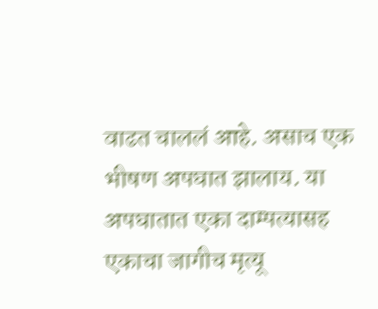वाढत चाललं आहे. असाच एक भीषण अपघात झालाय. या अपघातात एका दाम्पत्यासह एकाचा जागीच मृत्यू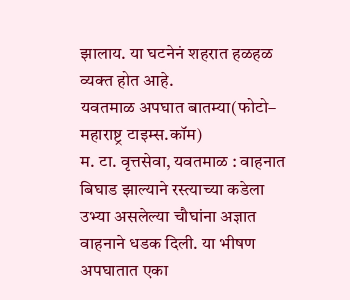झालाय. या घटनेनं शहरात हळहळ व्यक्त होत आहे.
यवतमाळ अपघात बातम्या(फोटो– महाराष्ट्र टाइम्स.कॉम)
म. टा. वृत्तसेवा, यवतमाळ : वाहनात बिघाड झाल्याने रस्त्याच्या कडेला उभ्या असलेल्या चौघांना अज्ञात वाहनाने धडक दिली. या भीषण अपघातात एका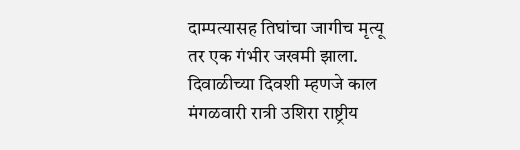दाम्पत्यासह तिघांचा जागीच मृत्यू तर एक गंभीर जखमी झाला. दिवाळीच्या दिवशी म्हणजे काल मंगळवारी रात्री उशिरा राष्ट्रीय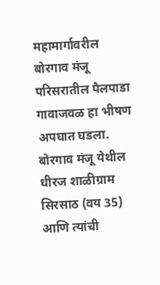महामार्गावरील बोरगाव मंजू परिसरातील पैलपाडा गावाजवळ हा भीषण अपघात घडला.
बोरगाव मंजू येथील धीरज शाळीग्राम सिरसाठ (वय 35) आणि त्यांची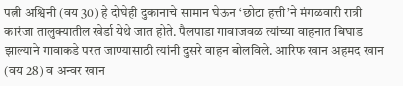पत्नी अश्विनी (वय 30) हे दोघेही दुकानाचे सामान घेऊन ‘छोटा हत्ती’ने मंगळवारी रात्री कारंजा तालुक्यातील खेर्डा येथे जात होते. पैलपाडा गावाजवळ त्यांच्या वाहनात बिघाड झाल्याने गावाकडे परत जाण्यासाठी त्यांनी दुसरे वाहन बोलविले. आरिफ खान अहमद खान (वय 28) व अन्वर खान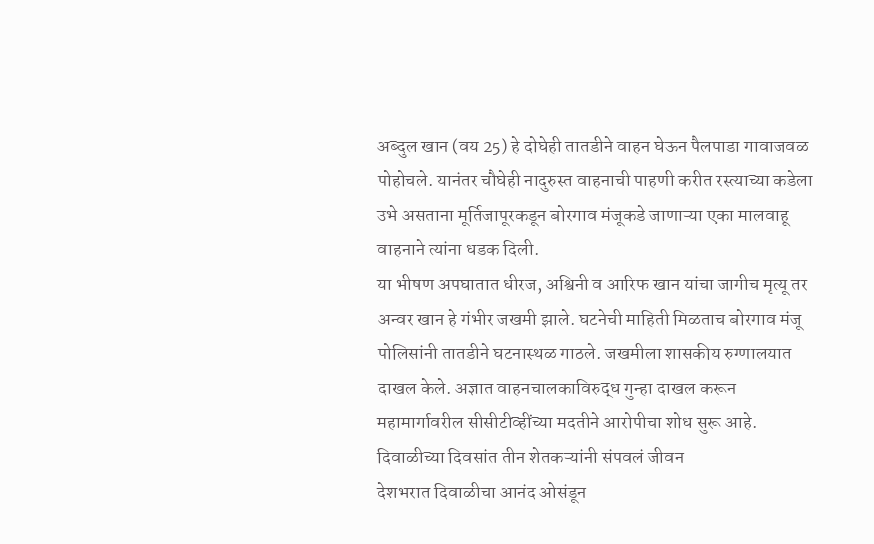अब्दुल खान (वय 25) हे दोघेही तातडीने वाहन घेऊन पैलपाडा गावाजवळ पोहोचले. यानंतर चौघेही नादुरुस्त वाहनाची पाहणी करीत रस्त्याच्या कडेला उभे असताना मूर्तिजापूरकडून बोरगाव मंजूकडे जाणाऱ्या एका मालवाहू वाहनाने त्यांना धडक दिली.
या भीषण अपघातात धीरज, अश्विनी व आरिफ खान यांचा जागीच मृत्यू तर अन्वर खान हे गंभीर जखमी झाले. घटनेची माहिती मिळताच बोरगाव मंजू पोलिसांनी तातडीने घटनास्थळ गाठले. जखमीला शासकीय रुग्णालयात दाखल केले. अज्ञात वाहनचालकाविरुद्ध गुन्हा दाखल करून महामार्गावरील सीसीटीव्हींच्या मदतीने आरोपीचा शोध सुरू आहे.
दिवाळीच्या दिवसांत तीन शेतकऱ्यांनी संपवलं जीवन
देशभरात दिवाळीचा आनंद ओसंडून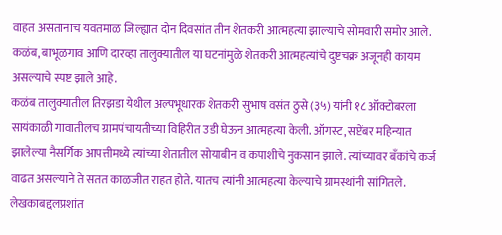वाहत असतानाच यवतमाळ जिल्ह्यात दोन दिवसांत तीन शेतकरी आत्महत्या झाल्याचे सोमवारी समोर आले. कळंब, बाभूळगाव आणि दारव्हा तालुक्यातील या घटनांमुळे शेतकरी आत्महत्यांचे दुष्टचक्र अजूनही कायम असल्याचे स्पष्ट झाले आहे.
कळंब तालुक्यातील तिरझडा येथील अल्पभूधारक शेतकरी सुभाष वसंत ठुसे (३५) यांनी १८ ऑक्टोबरला सायंकाळी गावातीलच ग्रामपंचायतीच्या विहिरीत उडी घेऊन आत्महत्या केली. ऑगस्ट, सप्टेंबर महिन्यात झालेल्या नैसर्गिक आपत्तीमध्ये त्यांच्या शेतातील सोयाबीन व कपाशीचे नुकसान झाले. त्यांच्यावर बँकांचे कर्ज वाढत असल्याने ते सतत काळजीत राहत होते. यातच त्यांनी आत्महत्या केल्याचे ग्रामस्थांनी सांगितले.
लेखकाबद्दलप्रशांत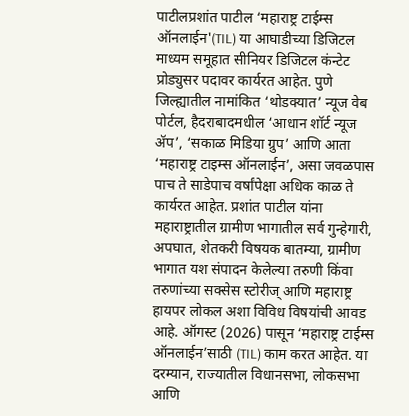पाटीलप्रशांत पाटील ‘महाराष्ट्र टाईम्स ऑनलाईन'(TIL) या आघाडीच्या डिजिटल माध्यम समूहात सीनियर डिजिटल कंन्टेट प्रोड्युसर पदावर कार्यरत आहेत. पुणे जिल्ह्यातील नामांकित ‘थोडक्यात’ न्यूज वेब पोर्टल, हैदराबादमधील ‘आधान शॉर्ट न्यूज ॲप’, ‘सकाळ मिडिया ग्रुप’ आणि आता ‘महाराष्ट्र टाइम्स ऑनलाईन’, असा जवळपास पाच ते साडेपाच वर्षांपेक्षा अधिक काळ ते कार्यरत आहेत. प्रशांत पाटील यांना महाराष्ट्रातील ग्रामीण भागातील सर्व गुन्हेगारी, अपघात, शेतकरी विषयक बातम्या, ग्रामीण भागात यश संपादन केलेल्या तरुणी किंवा तरुणांच्या सक्सेस स्टोरीज् आणि महाराष्ट्र हायपर लोकल अशा विविध विषयांची आवड आहे. ऑगस्ट (2026) पासून ‘महाराष्ट्र टाईम्स ऑनलाईन’साठी (TIL) काम करत आहेत. या दरम्यान, राज्यातील विधानसभा, लोकसभा आणि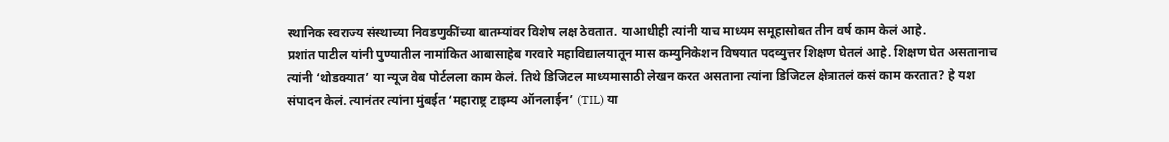स्थानिक स्वराज्य संस्थाच्या निवडणुकींच्या बातम्यांवर विशेष लक्ष ठेवतात. याआधीही त्यांनी याच माध्यम समूहासोबत तीन वर्ष काम केलं आहे.
प्रशांत पाटील यांनी पुण्यातील नामांकित आबासाहेब गरवारे महाविद्यालयातून मास कम्युनिकेशन विषयात पदव्युत्तर शिक्षण घेतलं आहे. शिक्षण घेत असतानाच त्यांनी ‘थोडक्यात’ या न्यूज वेब पोर्टलला काम केलं. तिथे डिजिटल माध्यमासाठी लेखन करत असताना त्यांना डिजिटल क्षेत्रातलं कसं काम करतात? हे यश संपादन केलं. त्यानंतर त्यांना मुंबईत ‘महाराष्ट्र टाइम्य ऑनलाईन’ (TIL) या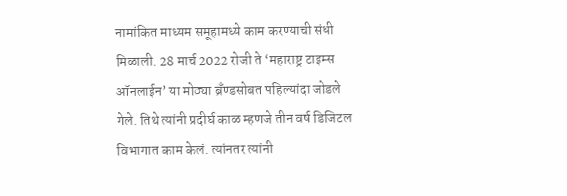नामांकित माध्यम समूहामध्ये काम करण्याची संधी मिळाली. 28 मार्च 2022 रोजी ते ‘महाराष्ट्र टाइम्स ऑनलाईन’ या मोठ्या ब्रँण्डसोबत पहिल्यांदा जोडले गेले. तिथे त्यांनी प्रदीर्घ काळ म्हणजे तीन वर्ष डिजिटल विभागात काम केलं. त्यांनतर त्यांनी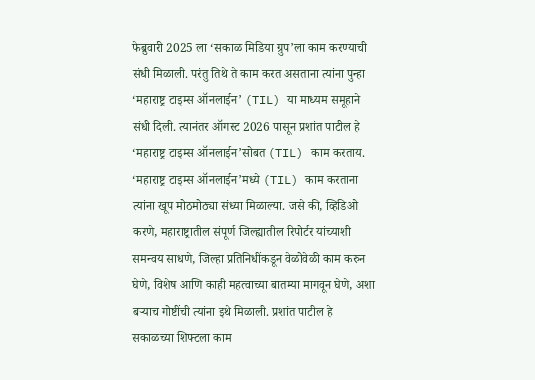फेब्रुवारी 2025 ला ‘सकाळ मिडिया ग्रुप’ला काम करण्याची संधी मिळाली. परंतु तिथे ते काम करत असताना त्यांना पुन्हा ‘महाराष्ट्र टाइम्स ऑनलाईन’ (TIL) या माध्यम समूहाने संधी दिली. त्यानंतर ऑगस्ट 2026 पासून प्रशांत पाटील हे ‘महाराष्ट्र टाइम्स ऑनलाईन’सोबत (TIL) काम करताय.
‘महाराष्ट्र टाइम्स ऑनलाईन’मध्ये (TIL) काम करताना त्यांना खूप मोठमोठ्या संध्या मिळाल्या. जसे की, व्हिडिओ करणे, महाराष्ट्रातील संपूर्ण जिल्ह्यातील रिपोर्टर यांच्याशी समन्वय साधणे, जिल्हा प्रतिनिधींकडून वेळोवेळी काम करुन घेणे, विशेष आणि काही महत्वाच्या बातम्या मागवून घेणे, अशा बऱ्याच गोष्टींची त्यांना इथे मिळाली. प्रशांत पाटील हे सकाळच्या शिफ्टला काम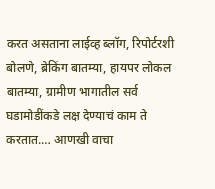करत असताना लाईव्ह ब्लॉग, रिपोर्टरशी बोलणे, ब्रेकिंग बातम्या, हायपर लोकल बातम्या, ग्रामीण भागातील सर्व घडामोडींकडे लक्ष देण्याचं काम ते करतात.… आणखी वाचा